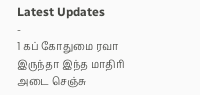Latest Updates
-
1 கப் கோதுமை ரவா இருந்தா இந்த மாதிரி அடை செஞ்சு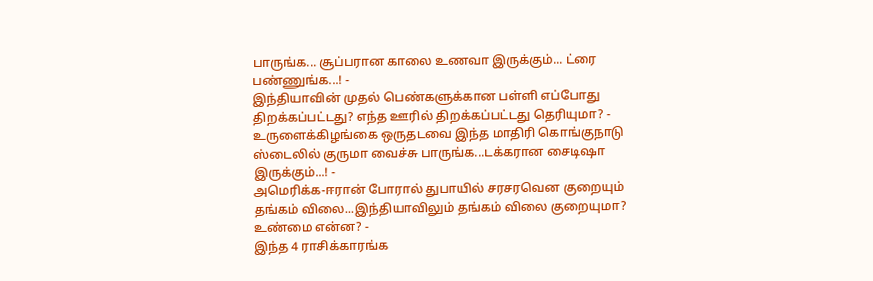பாருங்க... சூப்பரான காலை உணவா இருக்கும்... ட்ரை பண்ணுங்க...! -
இந்தியாவின் முதல் பெண்களுக்கான பள்ளி எப்போது திறக்கப்பட்டது? எந்த ஊரில் திறக்கப்பட்டது தெரியுமா? -
உருளைக்கிழங்கை ஒருதடவை இந்த மாதிரி கொங்குநாடு ஸ்டைலில் குருமா வைச்சு பாருங்க...டக்கரான சைடிஷா இருக்கும்...! -
அமெரிக்க-ஈரான் போரால் துபாயில் சரசரவென குறையும் தங்கம் விலை...இந்தியாவிலும் தங்கம் விலை குறையுமா? உண்மை என்ன? -
இந்த 4 ராசிக்காரங்க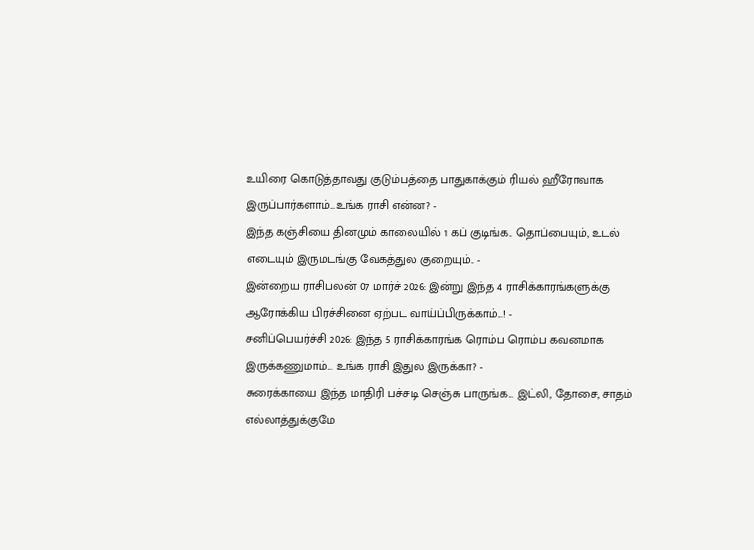உயிரை கொடுத்தாவது குடும்பத்தை பாதுகாக்கும் ரியல் ஹீரோவாக இருப்பார்களாம்...உங்க ராசி என்ன? -
இந்த கஞ்சியை தினமும் காலையில் 1 கப் குடிங்க.. தொப்பையும், உடல் எடையும் இருமடங்கு வேகத்துல குறையும்.. -
இன்றைய ராசிபலன் 07 மார்ச் 2026: இன்று இந்த 4 ராசிக்காரங்களுக்கு ஆரோக்கிய பிரச்சினை ஏற்பட வாய்ப்பிருக்காம்...! -
சனிப்பெயர்ச்சி 2026: இந்த 5 ராசிக்காரங்க ரொம்ப ரொம்ப கவனமாக இருக்கணுமாம்... உங்க ராசி இதுல இருக்கா? -
சுரைக்காயை இந்த மாதிரி பச்சடி செஞ்சு பாருங்க... இட்லி, தோசை, சாதம் எல்லாத்துக்குமே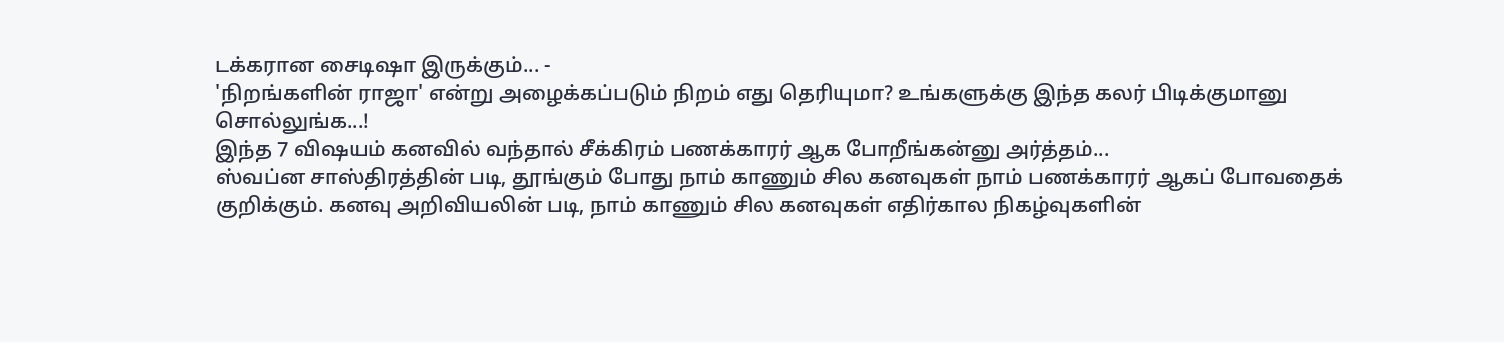டக்கரான சைடிஷா இருக்கும்... -
'நிறங்களின் ராஜா' என்று அழைக்கப்படும் நிறம் எது தெரியுமா? உங்களுக்கு இந்த கலர் பிடிக்குமானு சொல்லுங்க...!
இந்த 7 விஷயம் கனவில் வந்தால் சீக்கிரம் பணக்காரர் ஆக போறீங்கன்னு அர்த்தம்...
ஸ்வப்ன சாஸ்திரத்தின் படி, தூங்கும் போது நாம் காணும் சில கனவுகள் நாம் பணக்காரர் ஆகப் போவதைக் குறிக்கும். கனவு அறிவியலின் படி, நாம் காணும் சில கனவுகள் எதிர்கால நிகழ்வுகளின்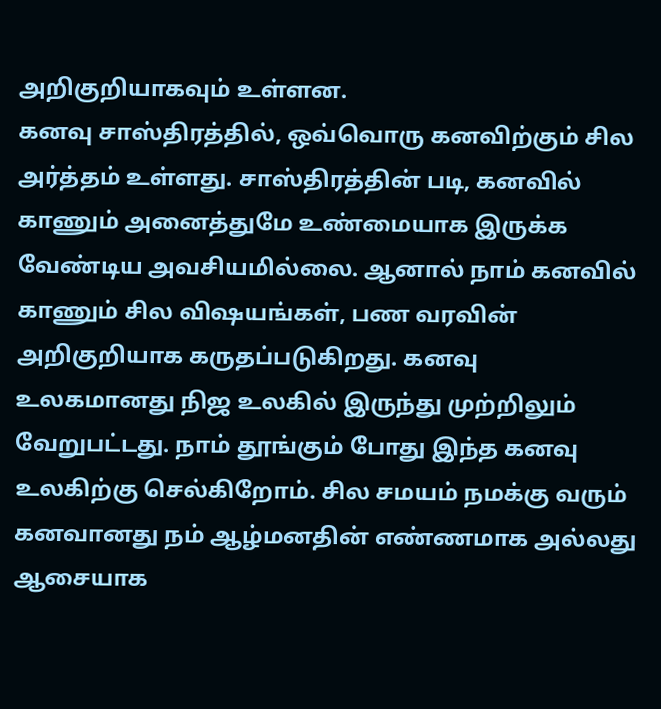அறிகுறியாகவும் உள்ளன.
கனவு சாஸ்திரத்தில், ஒவ்வொரு கனவிற்கும் சில அர்த்தம் உள்ளது. சாஸ்திரத்தின் படி, கனவில் காணும் அனைத்துமே உண்மையாக இருக்க வேண்டிய அவசியமில்லை. ஆனால் நாம் கனவில் காணும் சில விஷயங்கள், பண வரவின் அறிகுறியாக கருதப்படுகிறது. கனவு உலகமானது நிஜ உலகில் இருந்து முற்றிலும் வேறுபட்டது. நாம் தூங்கும் போது இந்த கனவு உலகிற்கு செல்கிறோம். சில சமயம் நமக்கு வரும் கனவானது நம் ஆழ்மனதின் எண்ணமாக அல்லது ஆசையாக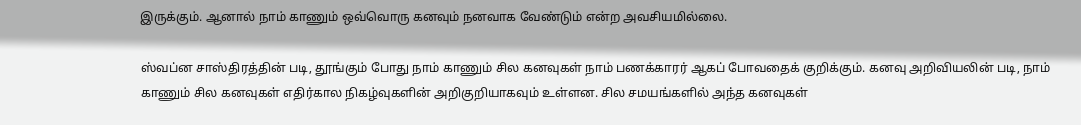இருக்கும். ஆனால் நாம் காணும் ஒவ்வொரு கனவும் நனவாக வேண்டும் என்ற அவசியமில்லை.

ஸ்வப்ன சாஸ்திரத்தின் படி, தூங்கும் போது நாம் காணும் சில கனவுகள் நாம் பணக்காரர் ஆகப் போவதைக் குறிக்கும். கனவு அறிவியலின் படி, நாம் காணும் சில கனவுகள் எதிர்கால நிகழ்வுகளின் அறிகுறியாகவும் உள்ளன. சில சமயங்களில் அந்த கனவுகள்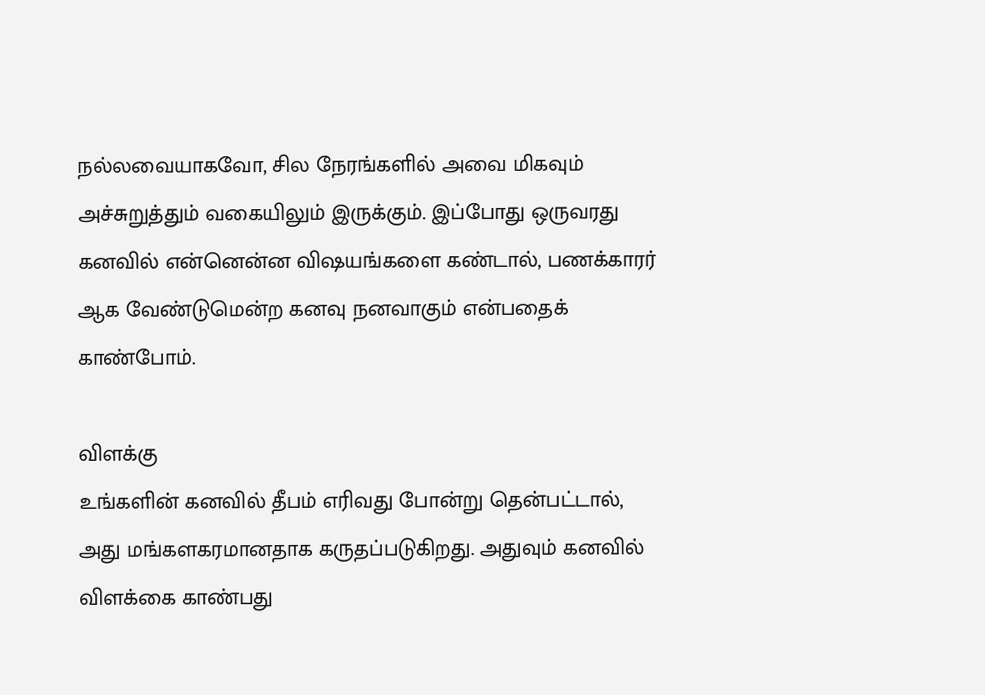நல்லவையாகவோ, சில நேரங்களில் அவை மிகவும் அச்சுறுத்தும் வகையிலும் இருக்கும். இப்போது ஒருவரது கனவில் என்னென்ன விஷயங்களை கண்டால், பணக்காரர் ஆக வேண்டுமென்ற கனவு நனவாகும் என்பதைக் காண்போம்.

விளக்கு
உங்களின் கனவில் தீபம் எரிவது போன்று தென்பட்டால், அது மங்களகரமானதாக கருதப்படுகிறது. அதுவும் கனவில் விளக்கை காண்பது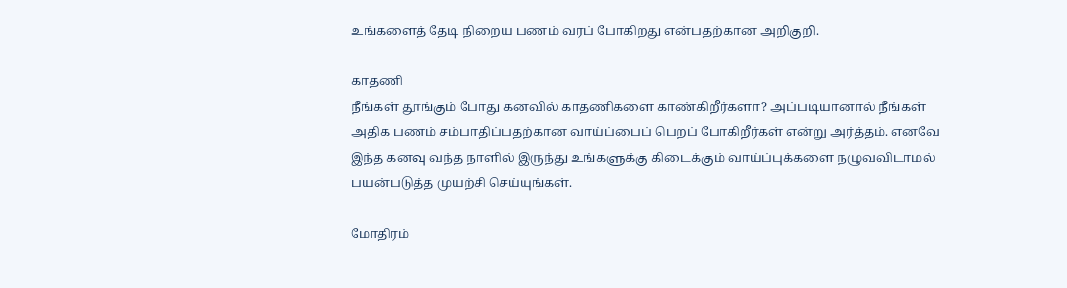உங்களைத் தேடி நிறைய பணம் வரப் போகிறது என்பதற்கான அறிகுறி.

காதணி
நீங்கள் தூங்கும் போது கனவில் காதணிகளை காண்கிறீர்களா? அப்படியானால் நீங்கள் அதிக பணம் சம்பாதிப்பதற்கான வாய்ப்பைப் பெறப் போகிறீர்கள் என்று அர்த்தம். எனவே இந்த கனவு வந்த நாளில் இருந்து உங்களுக்கு கிடைக்கும் வாய்ப்புக்களை நழுவவிடாமல் பயன்படுத்த முயற்சி செய்யுங்கள்.

மோதிரம்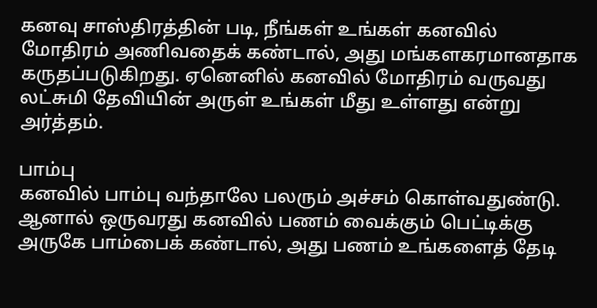கனவு சாஸ்திரத்தின் படி, நீங்கள் உங்கள் கனவில் மோதிரம் அணிவதைக் கண்டால், அது மங்களகரமானதாக கருதப்படுகிறது. ஏனெனில் கனவில் மோதிரம் வருவது லட்சுமி தேவியின் அருள் உங்கள் மீது உள்ளது என்று அர்த்தம்.

பாம்பு
கனவில் பாம்பு வந்தாலே பலரும் அச்சம் கொள்வதுண்டு. ஆனால் ஒருவரது கனவில் பணம் வைக்கும் பெட்டிக்கு அருகே பாம்பைக் கண்டால், அது பணம் உங்களைத் தேடி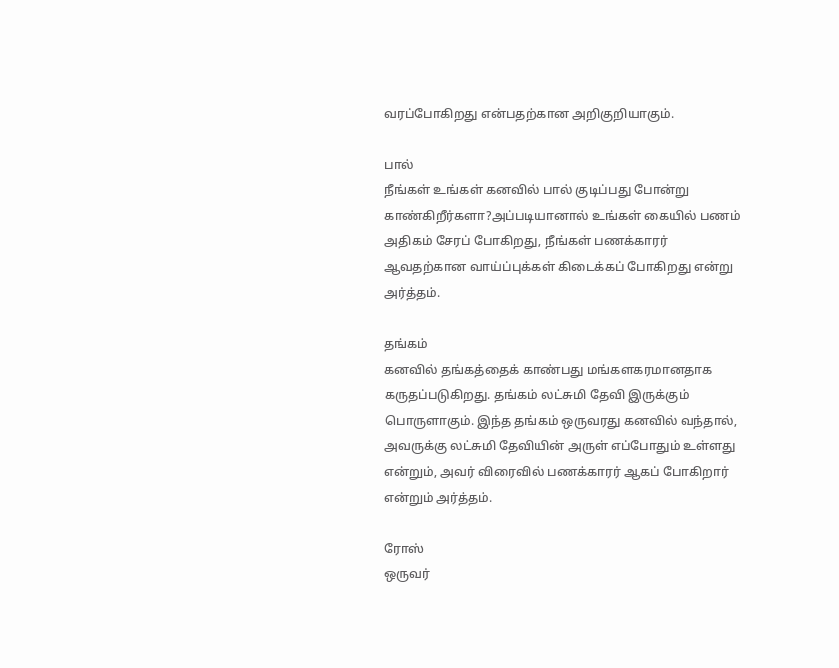வரப்போகிறது என்பதற்கான அறிகுறியாகும்.

பால்
நீங்கள் உங்கள் கனவில் பால் குடிப்பது போன்று காண்கிறீர்களா?அப்படியானால் உங்கள் கையில் பணம் அதிகம் சேரப் போகிறது, நீங்கள் பணக்காரர் ஆவதற்கான வாய்ப்புக்கள் கிடைக்கப் போகிறது என்று அர்த்தம்.

தங்கம்
கனவில் தங்கத்தைக் காண்பது மங்களகரமானதாக கருதப்படுகிறது. தங்கம் லட்சுமி தேவி இருக்கும் பொருளாகும். இந்த தங்கம் ஒருவரது கனவில் வந்தால், அவருக்கு லட்சுமி தேவியின் அருள் எப்போதும் உள்ளது என்றும், அவர் விரைவில் பணக்காரர் ஆகப் போகிறார் என்றும் அர்த்தம்.

ரோஸ்
ஒருவர்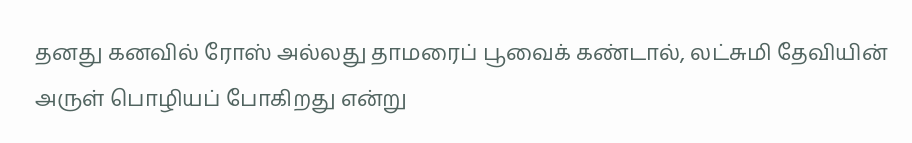தனது கனவில் ரோஸ் அல்லது தாமரைப் பூவைக் கண்டால், லட்சுமி தேவியின் அருள் பொழியப் போகிறது என்று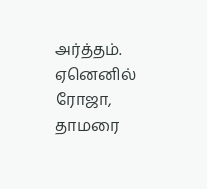அர்த்தம். ஏனெனில் ரோஜா, தாமரை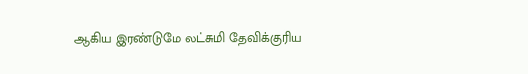ஆகிய இரண்டுமே லட்சுமி தேவிக்குரிய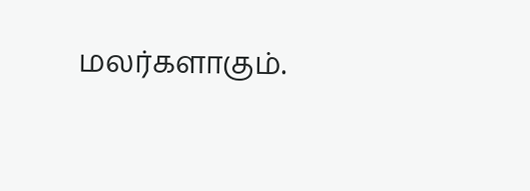மலர்களாகும்.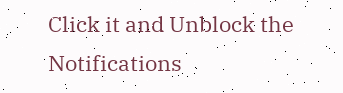Click it and Unblock the Notifications